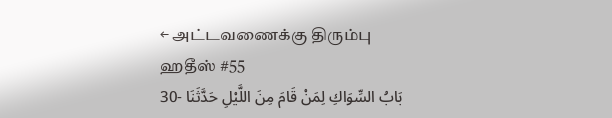← அட்டவணைக்கு திரும்பு
ஹதீஸ் #55
30- بَابُ السِّوَاكِ لِمَنْ قَامَ مِنَ اللَّيْلِ حَدَّثَنَا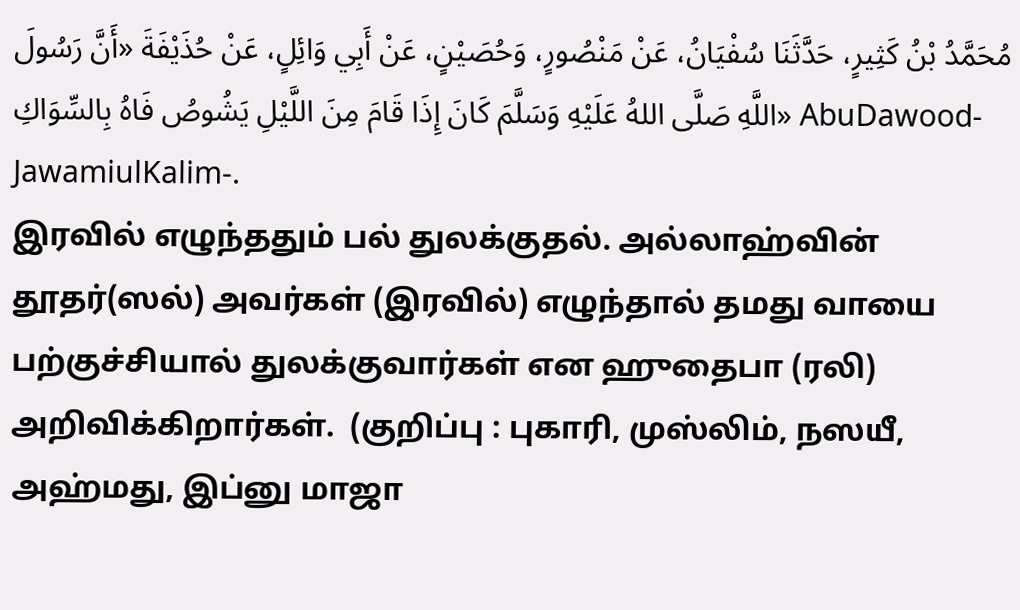مُحَمَّدُ بْنُ كَثِيرٍ، حَدَّثَنَا سُفْيَانُ، عَنْ مَنْصُورٍ، وَحُصَيْنٍ، عَنْ أَبِي وَائِلٍ، عَنْ حُذَيْفَةَ «أَنَّ رَسُولَ اللَّهِ صَلَّى اللهُ عَلَيْهِ وَسَلَّمَ كَانَ إِذَا قَامَ مِنَ اللَّيْلِ يَشُوصُ فَاهُ بِالسِّوَاكِ» AbuDawood-JawamiulKalim-.
இரவில் எழுந்ததும் பல் துலக்குதல். அல்லாஹ்வின் தூதர்(ஸல்) அவர்கள் (இரவில்) எழுந்தால் தமது வாயை பற்குச்சியால் துலக்குவார்கள் என ஹுதைபா (ரலி) அறிவிக்கிறார்கள்.  (குறிப்பு : புகாரி, முஸ்லிம், நஸயீ, அஹ்மது, இப்னு மாஜா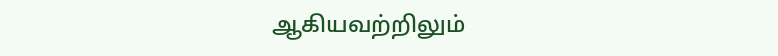ஆகியவற்றிலும்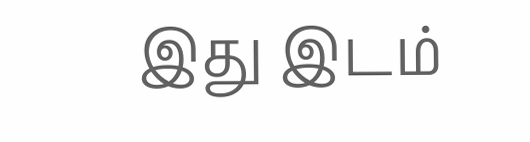இது இடம்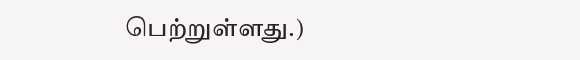பெற்றுள்ளது.)